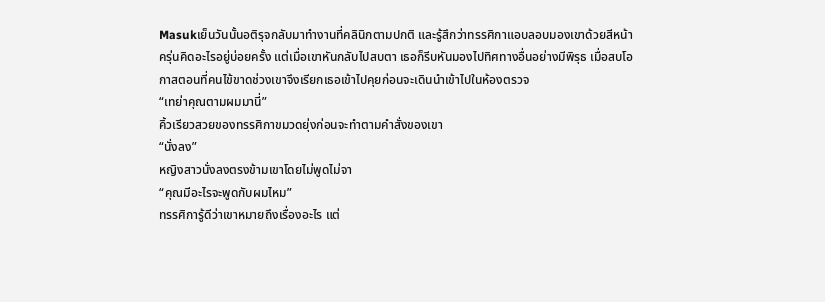Masukเย็นวันนั้นอติรุจกลับมาทำงานที่คลินิกตามปกติ และรู้สึกว่าทรรศิกาแอบลอบมองเขาด้วยสีหน้าครุ่นคิดอะไรอยู่บ่อยครั้ง แต่เมื่อเขาหันกลับไปสบตา เธอก็รีบหันมองไปทิศทางอื่นอย่างมีพิรุธ เมื่อสบโอกาสตอนที่คนไข้ขาดช่วงเขาจึงเรียกเธอเข้าไปคุยก่อนจะเดินนำเข้าไปในห้องตรวจ
“เทย่าคุณตามผมมานี่”
คิ้วเรียวสวยของทรรศิกาขมวดยุ่งก่อนจะทำตามคำสั่งของเขา
“นั่งลง”
หญิงสาวนั่งลงตรงข้ามเขาโดยไม่พูดไม่จา
“คุณมีอะไรจะพูดกับผมไหม”
ทรรศิการู้ดีว่าเขาหมายถึงเรื่องอะไร แต่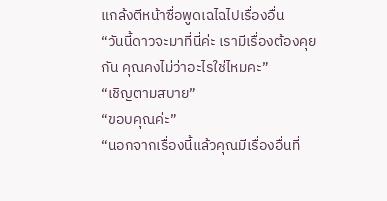แกล้งตีหน้าซื่อพูดเฉไฉไปเรื่องอื่น
“วันนี้ดาวจะมาที่นี่ค่ะ เรามีเรื่องต้องคุยกัน คุณคงไม่ว่าอะไรใช่ไหมคะ”
“เชิญตามสบาย”
“ขอบคุณค่ะ”
“นอกจากเรื่องนี้แล้วคุณมีเรื่องอื่นที่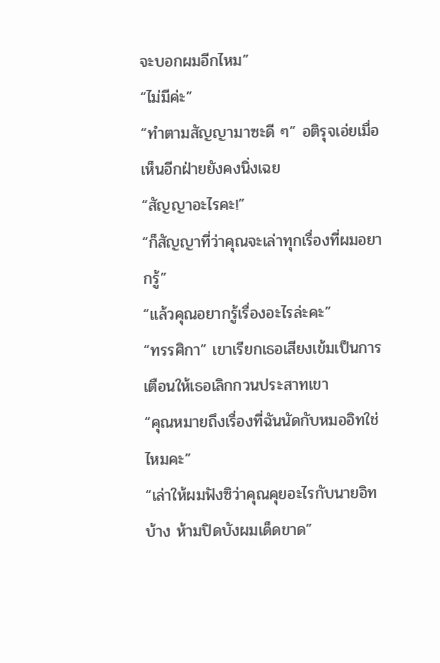จะบอกผมอีกไหม”
“ไม่มีค่ะ”
“ทำตามสัญญามาซะดี ๆ” อติรุจเอ่ยเมื่อเห็นอีกฝ่ายยังคงนิ่งเฉย
“สัญญาอะไรคะ!”
“ก็สัญญาที่ว่าคุณจะเล่าทุกเรื่องที่ผมอยากรู้”
“แล้วคุณอยากรู้เรื่องอะไรล่ะคะ”
“ทรรศิกา” เขาเรียกเธอเสียงเข้มเป็นการเตือนให้เธอเลิกกวนประสาทเขา
“คุณหมายถึงเรื่องที่ฉันนัดกับหมออิทใช่ไหมคะ”
“เล่าให้ผมฟังซิว่าคุณคุยอะไรกับนายอิทบ้าง ห้ามปิดบังผมเด็ดขาด”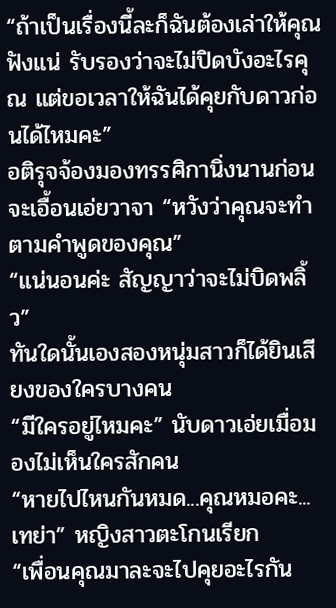“ถ้าเป็นเรื่องนี้ละก็ฉันต้องเล่าให้คุณฟังแน่ รับรองว่าจะไม่ปิดบังอะไรคุณ แต่ขอเวลาให้ฉันได้คุยกับดาวก่อนได้ไหมคะ”
อติรุจจ้องมองทรรศิกานิ่งนานก่อนจะเอื้อนเอ่ยวาจา “หวังว่าคุณจะทำตามคำพูดของคุณ”
“แน่นอนค่ะ สัญญาว่าจะไม่บิดพลิ้ว”
ทันใดนั้นเองสองหนุ่มสาวก็ได้ยินเสียงของใครบางคน
“มีใครอยู่ไหมคะ” นับดาวเอ่ยเมื่อมองไม่เห็นใครสักคน
“หายไปไหนกันหมด...คุณหมอคะ...เทย่า” หญิงสาวตะโกนเรียก
“เพื่อนคุณมาละจะไปคุยอะไรกัน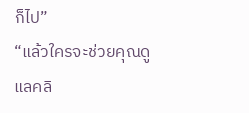ก็ไป”
“แล้วใครจะช่วยคุณดูแลคลิ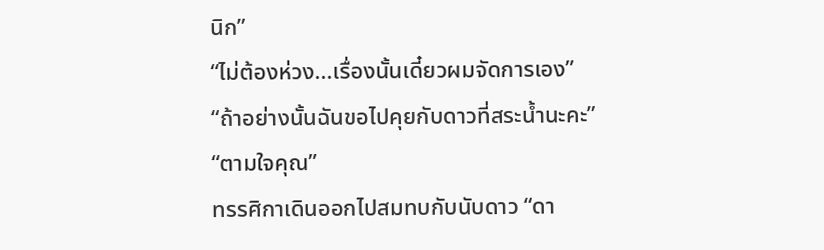นิก”
“ไม่ต้องห่วง...เรื่องนั้นเดี๋ยวผมจัดการเอง”
“ถ้าอย่างนั้นฉันขอไปคุยกับดาวที่สระน้ำนะคะ”
“ตามใจคุณ”
ทรรศิกาเดินออกไปสมทบกับนับดาว “ดา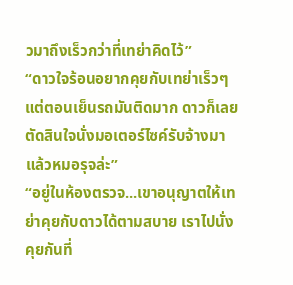วมาถึงเร็วกว่าที่เทย่าคิดไว้”
“ดาวใจร้อนอยากคุยกับเทย่าเร็วๆ แต่ตอนเย็นรถมันติดมาก ดาวก็เลยตัดสินใจนั่งมอเตอร์ไซค์รับจ้างมา แล้วหมอรุจล่ะ”
“อยู่ในห้องตรวจ...เขาอนุญาตให้เทย่าคุยกับดาวได้ตามสบาย เราไปนั่งคุยกันที่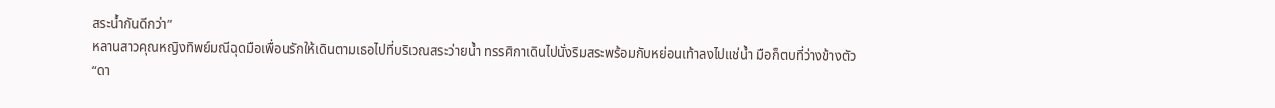สระน้ำกันดีกว่า”
หลานสาวคุณหญิงทิพย์มณีฉุดมือเพื่อนรักให้เดินตามเธอไปที่บริเวณสระว่ายน้ำ ทรรศิกาเดินไปนั่งริมสระพร้อมกับหย่อนเท้าลงไปแช่น้ำ มือก็ตบที่ว่างข้างตัว
“ดา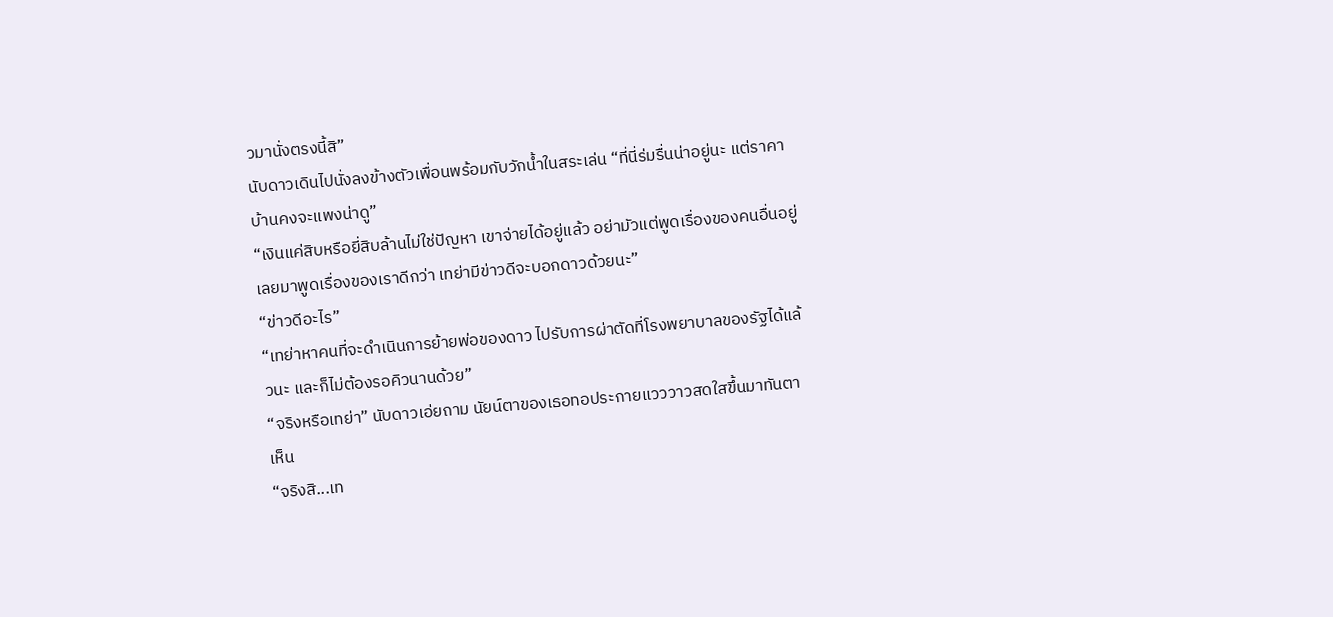วมานั่งตรงนี้สิ”
นับดาวเดินไปนั่งลงข้างตัวเพื่อนพร้อมกับวักน้ำในสระเล่น “ที่นี่ร่มรื่นน่าอยู่นะ แต่ราคาบ้านคงจะแพงน่าดู”
“เงินแค่สิบหรือยี่สิบล้านไม่ใช่ปัญหา เขาจ่ายได้อยู่แล้ว อย่ามัวแต่พูดเรื่องของคนอื่นอยู่เลยมาพูดเรื่องของเราดีกว่า เทย่ามีข่าวดีจะบอกดาวด้วยนะ”
“ข่าวดีอะไร”
“เทย่าหาคนที่จะดำเนินการย้ายพ่อของดาว ไปรับการผ่าตัดที่โรงพยาบาลของรัฐได้แล้วนะ และก็ไม่ต้องรอคิวนานด้วย”
“จริงหรือเทย่า” นับดาวเอ่ยถาม นัยน์ตาของเธอทอประกายแวววาวสดใสขึ้นมาทันตาเห็น
“จริงสิ...เท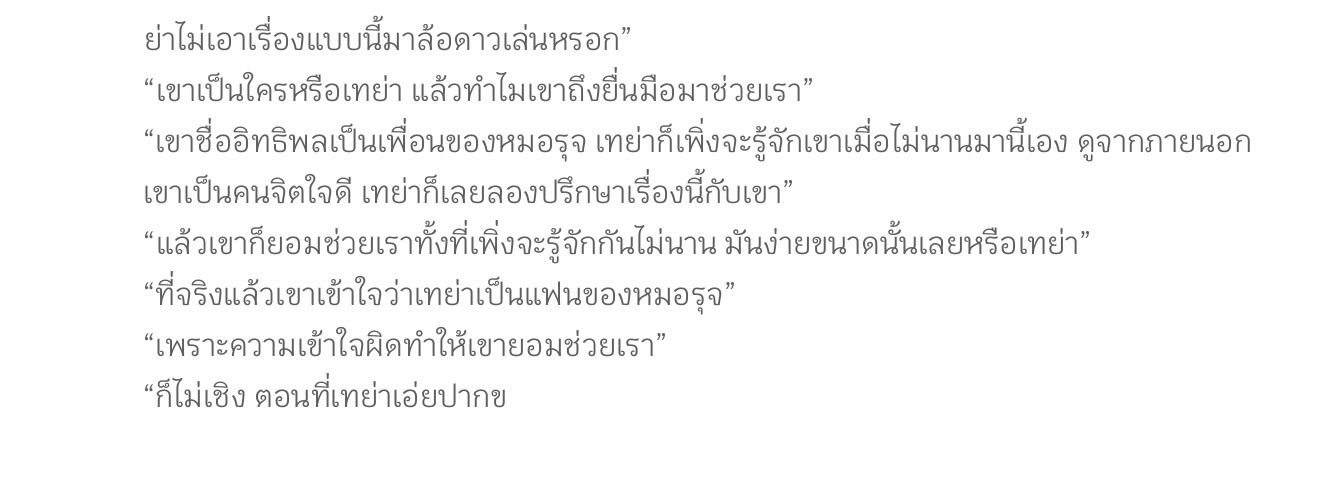ย่าไม่เอาเรื่องแบบนี้มาล้อดาวเล่นหรอก”
“เขาเป็นใครหรือเทย่า แล้วทำไมเขาถึงยื่นมือมาช่วยเรา”
“เขาชื่ออิทธิพลเป็นเพื่อนของหมอรุจ เทย่าก็เพิ่งจะรู้จักเขาเมื่อไม่นานมานี้เอง ดูจากภายนอกเขาเป็นคนจิตใจดี เทย่าก็เลยลองปรึกษาเรื่องนี้กับเขา”
“แล้วเขาก็ยอมช่วยเราทั้งที่เพิ่งจะรู้จักกันไม่นาน มันง่ายขนาดนั้นเลยหรือเทย่า”
“ที่จริงแล้วเขาเข้าใจว่าเทย่าเป็นแฟนของหมอรุจ”
“เพราะความเข้าใจผิดทำให้เขายอมช่วยเรา”
“ก็ไม่เชิง ตอนที่เทย่าเอ่ยปากข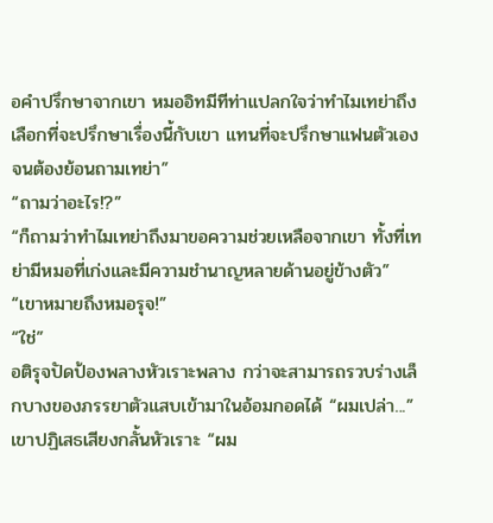อคำปรึกษาจากเขา หมออิทมีทีท่าแปลกใจว่าทำไมเทย่าถึงเลือกที่จะปรึกษาเรื่องนี้กับเขา แทนที่จะปรึกษาแฟนตัวเองจนต้องย้อนถามเทย่า”
“ถามว่าอะไร!?”
“ก็ถามว่าทำไมเทย่าถึงมาขอความช่วยเหลือจากเขา ทั้งที่เทย่ามีหมอที่เก่งและมีความชำนาญหลายด้านอยู่ข้างตัว”
“เขาหมายถึงหมอรุจ!”
“ใช่”
อติรุจปัดป้องพลางหัวเราะพลาง กว่าจะสามารถรวบร่างเล็กบางของภรรยาตัวแสบเข้ามาในอ้อมกอดได้ “ผมเปล่า...” เขาปฏิเสธเสียงกลั้นหัวเราะ “ผม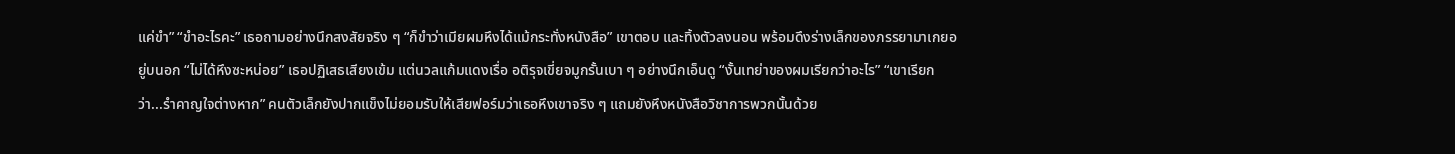แค่ขำ” “ขำอะไรคะ” เธอถามอย่างนึกสงสัยจริง ๆ “ก็ขำว่าเมียผมหึงได้แม้กระทั่งหนังสือ” เขาตอบ และทิ้งตัวลงนอน พร้อมดึงร่างเล็กของภรรยามาเกยอยู่บนอก “ไม่ได้หึงซะหน่อย” เธอปฏิเสธเสียงเข้ม แต่นวลแก้มแดงเรื่อ อติรุจเขี่ยจมูกรั้นเบา ๆ อย่างนึกเอ็นดู “งั้นเทย่าของผมเรียกว่าอะไร” “เขาเรียกว่า...รำคาญใจต่างหาก” คนตัวเล็กยังปากแข็งไม่ยอมรับให้เสียฟอร์มว่าเธอหึงเขาจริง ๆ แถมยังหึงหนังสือวิชาการพวกนั้นด้วย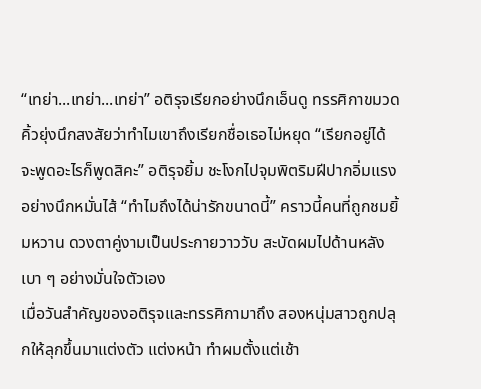“เทย่า...เทย่า...เทย่า” อติรุจเรียกอย่างนึกเอ็นดู ทรรศิกาขมวดคิ้วยุ่งนึกสงสัยว่าทำไมเขาถึงเรียกชื่อเธอไม่หยุด “เรียกอยู่ได้ จะพูดอะไรก็พูดสิคะ” อติรุจยิ้ม ชะโงกไปจุมพิตริมฝีปากอิ่มแรงอย่างนึกหมั่นไส้ “ทำไมถึงได้น่ารักขนาดนี้” คราวนี้คนที่ถูกชมยิ้มหวาน ดวงตาคู่งามเป็นประกายวาววับ สะบัดผมไปด้านหลังเบา ๆ อย่างมั่นใจตัวเอง
เมื่อวันสำคัญของอติรุจและทรรศิกามาถึง สองหนุ่มสาวถูกปลุกให้ลุกขึ้นมาแต่งตัว แต่งหน้า ทำผมตั้งแต่เช้า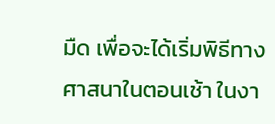มืด เพื่อจะได้เริ่มพิธีทางศาสนาในตอนเช้า ในงา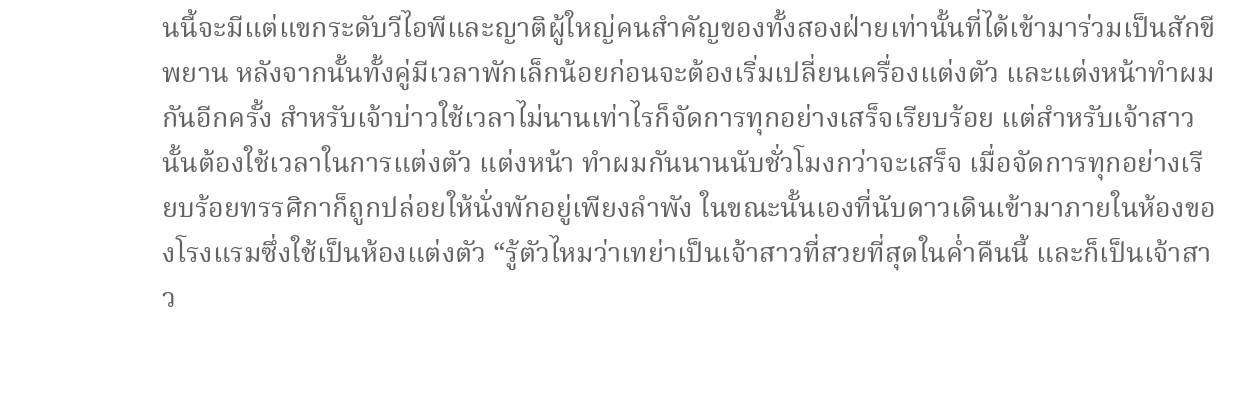นนี้จะมีแต่แขกระดับวีไอพีและญาติผู้ใหญ่คนสำคัญของทั้งสองฝ่ายเท่านั้นที่ได้เข้ามาร่วมเป็นสักขีพยาน หลังจากนั้นทั้งคู่มีเวลาพักเล็กน้อยก่อนจะต้องเริ่มเปลี่ยนเครื่องแต่งตัว และแต่งหน้าทำผมกันอีกครั้ง สำหรับเจ้าบ่าวใช้เวลาไม่นานเท่าไรก็จัดการทุกอย่างเสร็จเรียบร้อย แต่สำหรับเจ้าสาวนั้นต้องใช้เวลาในการแต่งตัว แต่งหน้า ทำผมกันนานนับชั่วโมงกว่าจะเสร็จ เมื่อจัดการทุกอย่างเรียบร้อยทรรศิกาก็ถูกปล่อยให้นั่งพักอยู่เพียงลำพัง ในขณะนั้นเองที่นับดาวเดินเข้ามาภายในห้องของโรงแรมซึ่งใช้เป็นห้องแต่งตัว “รู้ตัวไหมว่าเทย่าเป็นเจ้าสาวที่สวยที่สุดในค่ำคืนนี้ และก็เป็นเจ้าสาว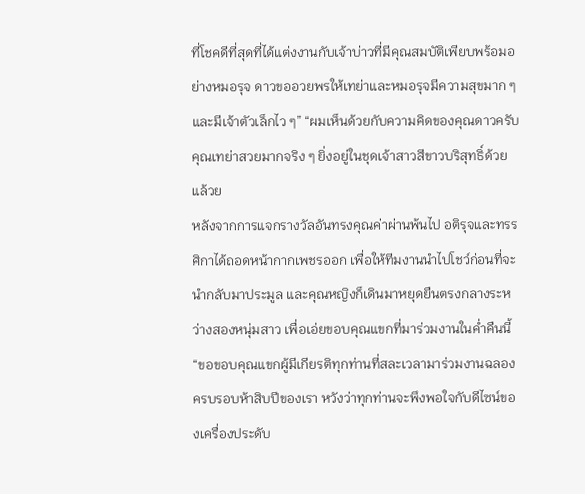ที่โชคดีที่สุดที่ได้แต่งงานกับเจ้าบ่าวที่มีคุณสมบัติเพียบพร้อมอย่างหมอรุจ ดาวขออวยพรให้เทย่าและหมอรุจมีความสุขมาก ๆ และมีเจ้าตัวเล็กไว ๆ” “ผมเห็นด้วยกับความคิดของคุณดาวครับ คุณเทย่าสวยมากจริง ๆ ยิ่งอยู่ในชุดเจ้าสาวสีขาวบริสุทธิ์ด้วยแล้วย
หลังจากการแจกรางวัลอันทรงคุณค่าผ่านพ้นไป อติรุจและทรรศิกาได้ถอดหน้ากากเพชรออก เพื่อให้ทีมงานนำไปโชว์ก่อนที่จะนำกลับมาประมูล และคุณหญิงก็เดินมาหยุดยืนตรงกลางระหว่างสองหนุ่มสาว เพื่อเอ่ยขอบคุณแขกที่มาร่วมงานในค่ำคืนนี้ “ขอขอบคุณแขกผู้มีเกียรติทุกท่านที่สละเวลามาร่วมงานฉลองครบรอบห้าสิบปีของเรา หวังว่าทุกท่านจะพึงพอใจกับดีไซน์ของเครื่องประดับ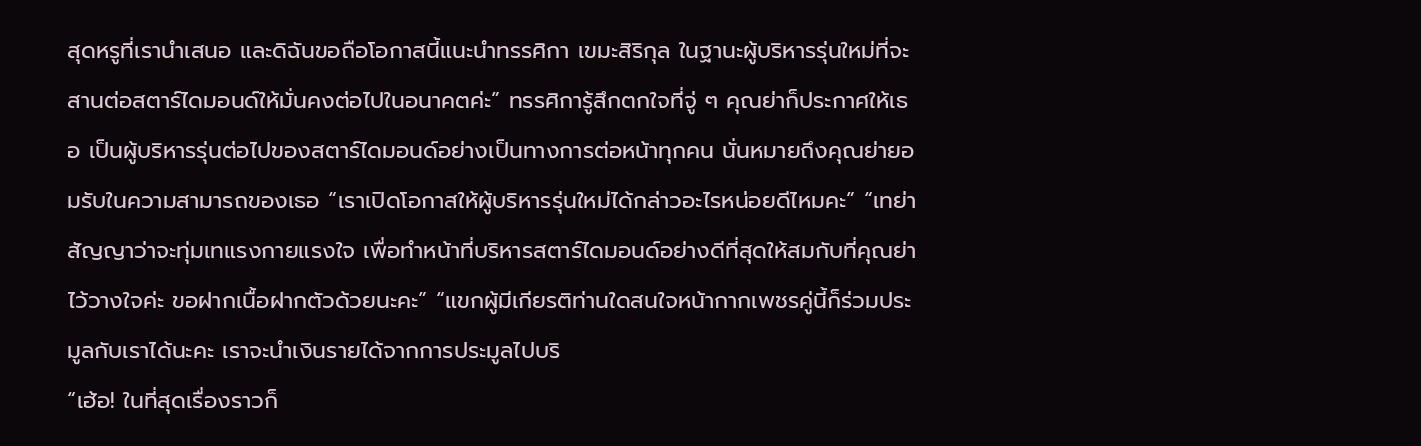สุดหรูที่เรานำเสนอ และดิฉันขอถือโอกาสนี้แนะนำทรรศิกา เขมะสิริกุล ในฐานะผู้บริหารรุ่นใหม่ที่จะสานต่อสตาร์ไดมอนด์ให้มั่นคงต่อไปในอนาคตค่ะ” ทรรศิการู้สึกตกใจที่จู่ ๆ คุณย่าก็ประกาศให้เธอ เป็นผู้บริหารรุ่นต่อไปของสตาร์ไดมอนด์อย่างเป็นทางการต่อหน้าทุกคน นั่นหมายถึงคุณย่ายอมรับในความสามารถของเธอ “เราเปิดโอกาสให้ผู้บริหารรุ่นใหม่ได้กล่าวอะไรหน่อยดีไหมคะ” “เทย่าสัญญาว่าจะทุ่มเทแรงกายแรงใจ เพื่อทำหน้าที่บริหารสตาร์ไดมอนด์อย่างดีที่สุดให้สมกับที่คุณย่าไว้วางใจค่ะ ขอฝากเนื้อฝากตัวด้วยนะคะ” “แขกผู้มีเกียรติท่านใดสนใจหน้ากากเพชรคู่นี้ก็ร่วมประมูลกับเราได้นะคะ เราจะนำเงินรายได้จากการประมูลไปบริ
“เฮ้อ! ในที่สุดเรื่องราวก็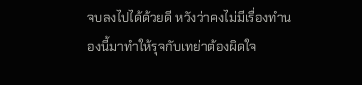จบลงไปได้ด้วยดี หวังว่าคงไม่มีเรื่องทำนองนี้มาทำให้รุจกับเทย่าต้องผิดใจ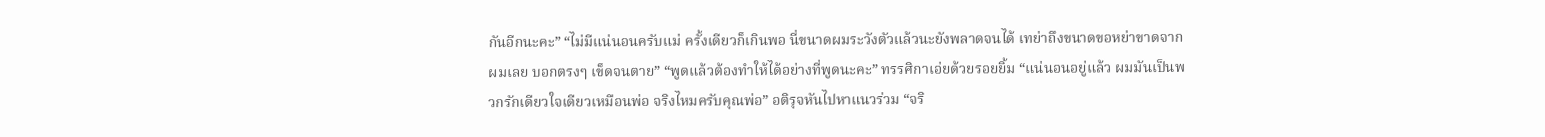กันอีกนะคะ” “ไม่มีแน่นอนครับแม่ ครั้งเดียวก็เกินพอ นี่ขนาดผมระวังตัวแล้วนะยังพลาดจนได้ เทย่าถึงขนาดขอหย่าขาดจากผมเลย บอกตรงๆ เข็ดจนตาย” “พูดแล้วต้องทำให้ได้อย่างที่พูดนะคะ” ทรรศิกาเอ่ยด้วยรอยยิ้ม “แน่นอนอยู่แล้ว ผมมันเป็นพวกรักเดียวใจเดียวเหมือนพ่อ จริงไหมครับคุณพ่อ” อติรุจหันไปหาแนวร่วม “จริ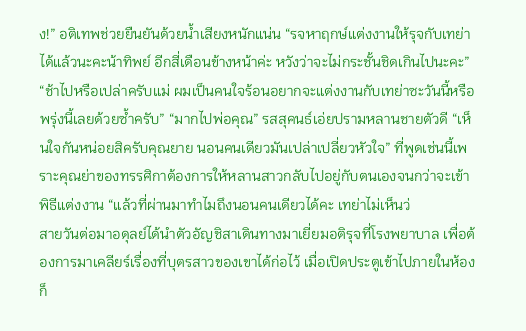ง!” อติเทพช่วยยืนยันด้วยน้ำเสียงหนักแน่น “รจหาฤกษ์แต่งงานให้รุจกับเทย่าได้แล้วนะคะน้าทิพย์ อีกสี่เดือนข้างหน้าค่ะ หวังว่าจะไม่กระชั้นชิดเกินไปนะคะ” “ช้าไปหรือเปล่าครับแม่ ผมเป็นคนใจร้อนอยากจะแต่งงานกับเทย่าซะวันนี้หรือพรุ่งนี้เลยด้วยซ้ำครับ” “มากไปพ่อคุณ” รสสุคนธ์เอ่ยปรามหลานชายตัวดี “เห็นใจกันหน่อยสิครับคุณยาย นอนคนเดียวมันเปล่าเปลี่ยวหัวใจ” ที่พูดเช่นนี้เพราะคุณย่าของทรรศิกาต้องการให้หลานสาวกลับไปอยู่กับตนเองจนกว่าจะเข้าพิธีแต่งงาน “แล้วที่ผ่านมาทำไมถึงนอนคนเดียวได้คะ เทย่าไม่เห็นว่
สายวันต่อมาอดุลย์ได้นำตัวอัญชิสาเดินทางมาเยี่ยมอติรุจที่โรงพยาบาล เพื่อต้องการมาเคลียร์เรื่องที่บุตรสาวของเขาได้ก่อไว้ เมื่อเปิดประตูเข้าไปภายในห้องก็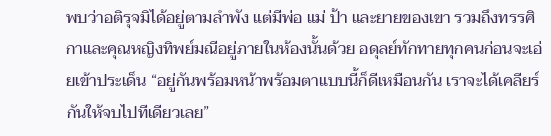พบว่าอติรุจมิได้อยู่ตามลำพัง แต่มีพ่อ แม่ ป้า และยายของเขา รวมถึงทรรศิกาและคุณหญิงทิพย์มณีอยู่ภายในห้องนั้นด้วย อดุลย์ทักทายทุกคนก่อนจะเอ่ยเข้าประเด็น “อยู่กันพร้อมหน้าพร้อมตาแบบนี้ก็ดีเหมือนกัน เราจะได้เคลียร์กันให้จบไปทีเดียวเลย”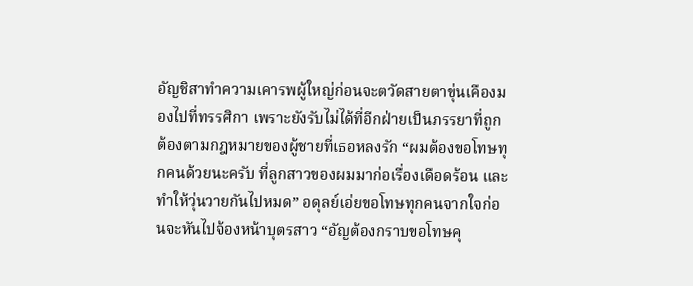อัญชิสาทำความเคารพผู้ใหญ่ก่อนจะตวัดสายตาขุ่นเคืองมองไปที่ทรรศิกา เพราะยังรับไม่ได้ที่อีกฝ่ายเป็นภรรยาที่ถูกต้องตามกฎหมายของผู้ชายที่เธอหลงรัก “ผมต้องขอโทษทุกคนด้วยนะครับ ที่ลูกสาวของผมมาก่อเรื่องเดือดร้อน และทำให้วุ่นวายกันไปหมด” อดุลย์เอ่ยขอโทษทุกคนจากใจก่อนจะหันไปจ้องหน้าบุตรสาว “อัญต้องกราบขอโทษคุ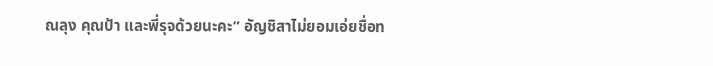ณลุง คุณป้า และพี่รุจด้วยนะคะ” อัญชิสาไม่ยอมเอ่ยชื่อท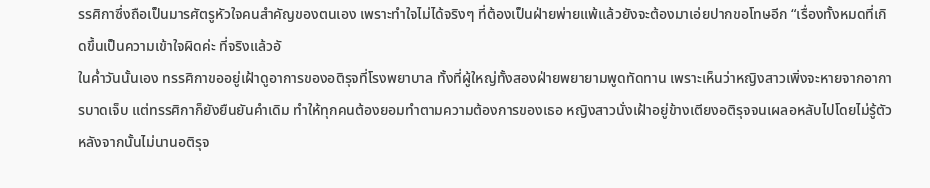รรศิกาซึ่งถือเป็นมารศัตรูหัวใจคนสำคัญของตนเอง เพราะทำใจไม่ได้จริงๆ ที่ต้องเป็นฝ่ายพ่ายแพ้แล้วยังจะต้องมาเอ่ยปากขอโทษอีก “เรื่องทั้งหมดที่เกิดขึ้นเป็นความเข้าใจผิดค่ะ ที่จริงแล้วอั
ในค่ำวันนั้นเอง ทรรศิกาขออยู่เฝ้าดูอาการของอติรุจที่โรงพยาบาล ทั้งที่ผู้ใหญ่ทั้งสองฝ่ายพยายามพูดทัดทาน เพราะเห็นว่าหญิงสาวเพิ่งจะหายจากอาการบาดเจ็บ แต่ทรรศิกาก็ยังยืนยันคำเดิม ทำให้ทุกคนต้องยอมทำตามความต้องการของเธอ หญิงสาวนั่งเฝ้าอยู่ข้างเตียงอติรุจจนเผลอหลับไปโดยไม่รู้ตัว หลังจากนั้นไม่นานอติรุจ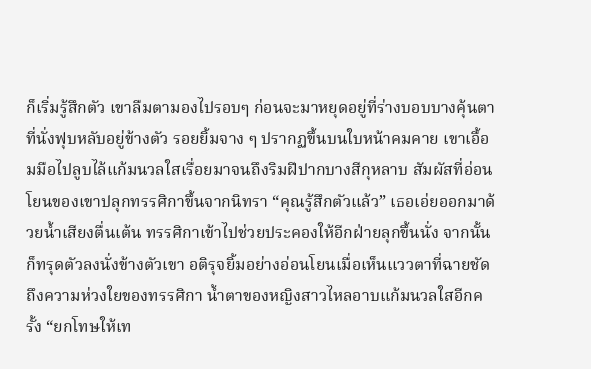ก็เริ่มรู้สึกตัว เขาลืมตามองไปรอบๆ ก่อนจะมาหยุดอยู่ที่ร่างบอบบางคุ้นตาที่นั่งฟุบหลับอยู่ข้างตัว รอยยิ้มจาง ๆ ปรากฏขึ้นบนใบหน้าคมคาย เขาเอื้อมมือไปลูบไล้แก้มนวลใสเรื่อยมาจนถึงริมฝีปากบางสีกุหลาบ สัมผัสที่อ่อนโยนของเขาปลุกทรรศิกาขึ้นจากนิทรา “คุณรู้สึกตัวแล้ว” เธอเอ่ยออกมาด้วยน้ำเสียงตื่นเต้น ทรรศิกาเข้าไปช่วยประคองให้อีกฝ่ายลุกขึ้นนั่ง จากนั้นก็ทรุดตัวลงนั่งข้างตัวเขา อติรุจยิ้มอย่างอ่อนโยนเมื่อเห็นแววตาที่ฉายชัดถึงความห่วงใยของทรรศิกา น้ำตาของหญิงสาวไหลอาบแก้มนวลใสอีกครั้ง “ยกโทษให้เท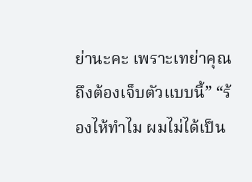ย่านะคะ เพราะเทย่าคุณถึงต้องเจ็บตัวแบบนี้” “ร้องไห้ทำไม ผมไม่ได้เป็น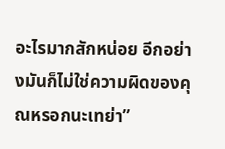อะไรมากสักหน่อย อีกอย่างมันก็ไม่ใช่ความผิดของคุณหรอกนะเทย่า”